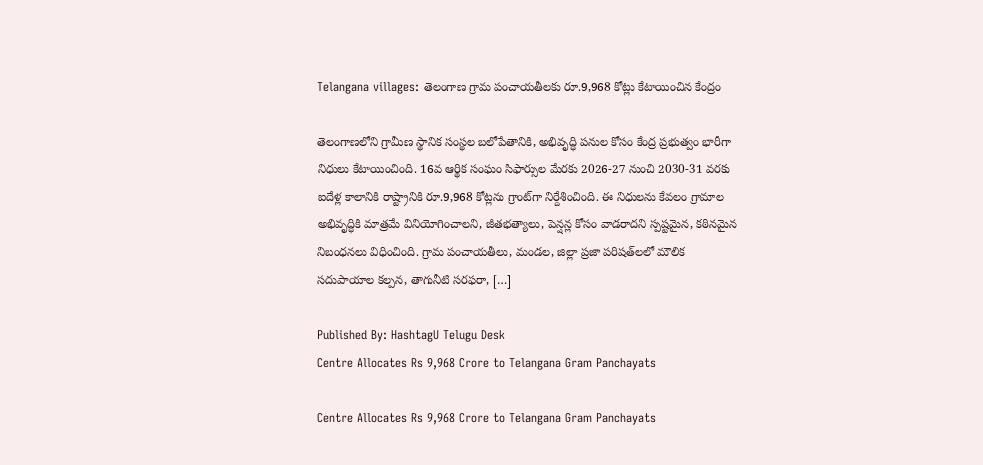Telangana villages: తెలంగాణ గ్రామ పంచాయతీలకు రూ.9,968 కోట్లు కేటాయించిన కేంద్రం

తెలంగాణలోని గ్రామీణ స్థానిక సంస్థల బలోపేతానికి, అభివృద్ధి పనుల కోసం కేంద్ర ప్రభుత్వం భారీగా నిధులు కేటాయించింది. 16వ ఆర్థిక సంఘం సిఫార్సుల మేరకు 2026-27 నుంచి 2030-31 వరకు ఐదేళ్ల కాలానికి రాష్ట్రానికి రూ.9,968 కోట్లను గ్రాంట్‌గా నిర్దేశించింది. ఈ నిధులను కేవలం గ్రామాల అభివృద్ధికి మాత్రమే వినియోగించాలని, జీతభత్యాలు, పెన్షన్ల కోసం వాడరాదని స్పష్టమైన, కఠినమైన నిబంధనలు విధించింది. గ్రామ పంచాయతీలు, మండల, జిల్లా ప్రజా పరిషత్‌లలో మౌలిక సదుపాయాల కల్పన, తాగునీటి సరఫరా, […]

Published By: HashtagU Telugu Desk
Centre Allocates Rs 9,968 Crore to Telangana Gram Panchayats

Centre Allocates Rs 9,968 Crore to Telangana Gram Panchayats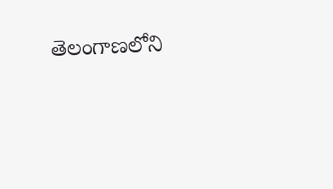తెలంగాణలోని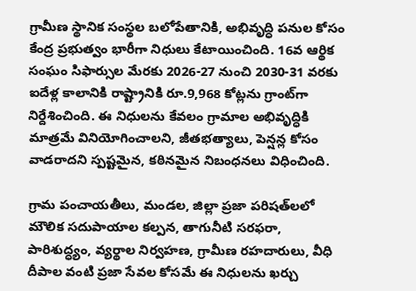గ్రామీణ స్థానిక సంస్థల బలోపేతానికి, అభివృద్ధి పనుల కోసం కేంద్ర ప్రభుత్వం భారీగా నిధులు కేటాయించింది. 16వ ఆర్థిక సంఘం సిఫార్సుల మేరకు 2026-27 నుంచి 2030-31 వరకు ఐదేళ్ల కాలానికి రాష్ట్రానికి రూ.9,968 కోట్లను గ్రాంట్‌గా నిర్దేశించింది. ఈ నిధులను కేవలం గ్రామాల అభివృద్ధికి మాత్రమే వినియోగించాలని, జీతభత్యాలు, పెన్షన్ల కోసం వాడరాదని స్పష్టమైన, కఠినమైన నిబంధనలు విధించింది.

గ్రామ పంచాయతీలు, మండల, జిల్లా ప్రజా పరిషత్‌లలో మౌలిక సదుపాయాల కల్పన, తాగునీటి సరఫరా, పారిశుద్ధ్యం, వ్యర్థాల నిర్వహణ, గ్రామీణ రహదారులు, వీధి దీపాల వంటి ప్రజా సేవల కోసమే ఈ నిధులను ఖర్చు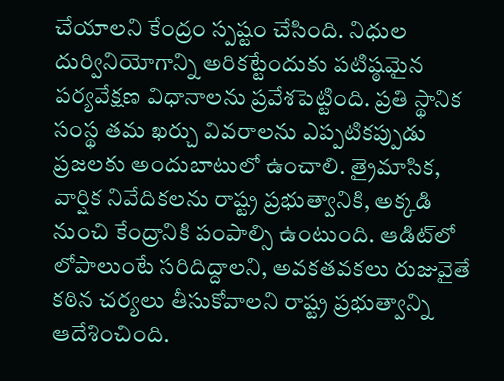చేయాలని కేంద్రం స్ప‌ష్టం చేసింది. నిధుల దుర్వినియోగాన్ని అరికట్టేందుకు పటిష్ఠమైన పర్యవేక్షణ విధానాలను ప్రవేశపెట్టింది. ప్రతి స్థానిక సంస్థ తమ ఖర్చు వివరాలను ఎప్పటికప్పుడు ప్రజలకు అందుబాటులో ఉంచాలి. త్రైమాసిక, వార్షిక నివేదికలను రాష్ట్ర ప్రభుత్వానికి, అక్కడి నుంచి కేంద్రానికి పంపాల్సి ఉంటుంది. ఆడిట్‌లో లోపాలుంటే సరిదిద్దాలని, అవకతవకలు రుజువైతే కఠిన చర్యలు తీసుకోవాలని రాష్ట్ర ప్రభుత్వాన్ని ఆదేశించింది.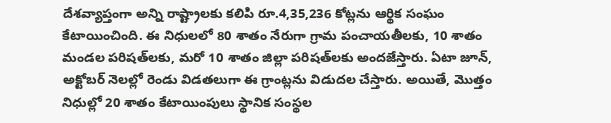దేశవ్యాప్తంగా అన్ని రాష్ట్రాలకు కలిపి రూ.4,35,236 కోట్లను ఆర్థిక సంఘం కేటాయించింది. ఈ నిధులలో 80 శాతం నేరుగా గ్రామ పంచాయతీలకు, 10 శాతం మండల పరిషత్‌లకు, మరో 10 శాతం జిల్లా పరిషత్‌లకు అందజేస్తారు. ఏటా జూన్, అక్టోబర్ నెలల్లో రెండు విడతలుగా ఈ గ్రాంట్లను విడుదల చేస్తారు. అయితే, మొత్తం నిధుల్లో 20 శాతం కేటాయింపులు స్థానిక సంస్థల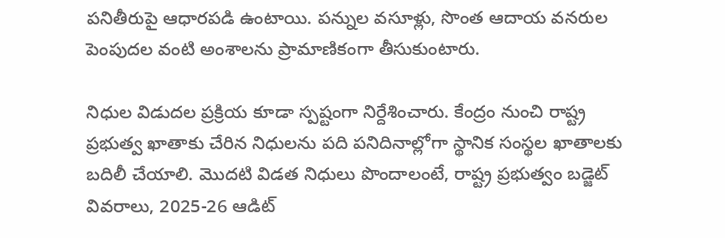పనితీరుపై ఆధారపడి ఉంటాయి. పన్నుల వసూళ్లు, సొంత ఆదాయ వనరుల పెంపుదల వంటి అంశాలను ప్రామాణికంగా తీసుకుంటారు.

నిధుల విడుదల ప్రక్రియ కూడా స్పష్టంగా నిర్దేశించారు. కేంద్రం నుంచి రాష్ట్ర ప్రభుత్వ ఖాతాకు చేరిన నిధులను పది పనిదినాల్లోగా స్థానిక సంస్థల ఖాతాలకు బదిలీ చేయాలి. మొదటి విడత నిధులు పొందాలంటే, రాష్ట్ర ప్రభుత్వం బడ్జెట్ వివరాలు, 2025-26 ఆడిట్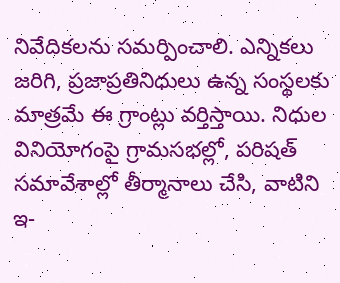నివేదికలను సమర్పించాలి. ఎన్నికలు జరిగి, ప్రజాప్రతినిధులు ఉన్న సంస్థలకు మాత్రమే ఈ గ్రాంట్లు వర్తిస్తాయి. నిధుల వినియోగంపై గ్రామసభల్లో, పరిషత్ సమావేశాల్లో తీర్మానాలు చేసి, వాటిని ఇ-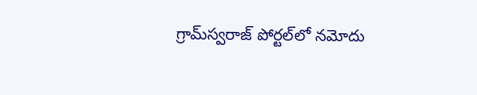గ్రామ్‌స్వరాజ్‌ పోర్టల్‌లో నమోదు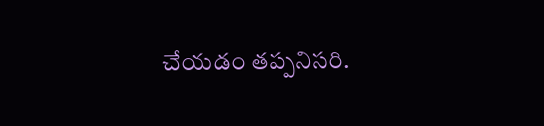చేయడం తప్పనిసరి.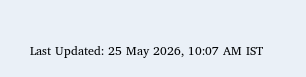Last Updated: 25 May 2026, 10:07 AM IST